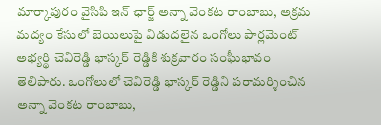మార్కాపురం వైసిపి ఇన్ ఛార్జ్ అన్నా వెంకట రాంబాబు, అక్రమ మద్యం కేసులో బెయిలుపై విడుదలైన ఒంగోలు పార్లమెంట్ అభ్యర్థి చెవిరెడ్డి భాస్కర్ రెడ్డికి శుక్రవారం సంఘీభావం తెలిపారు. ఒంగోలులో చెవిరెడ్డి భాస్కర్ రెడ్డిని పరామర్శించిన అన్నా వెంకట రాంబాబు,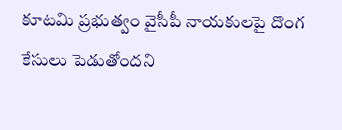కూటమి ప్రభుత్వం వైసీపీ నాయకులపై దొంగ కేసులు పెడుతోందని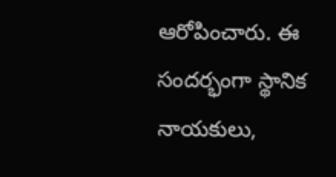ఆరోపించారు. ఈ సందర్భంగా స్థానిక నాయకులు,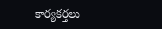కార్యకర్తలు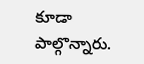కూడా పాల్గొన్నారు.